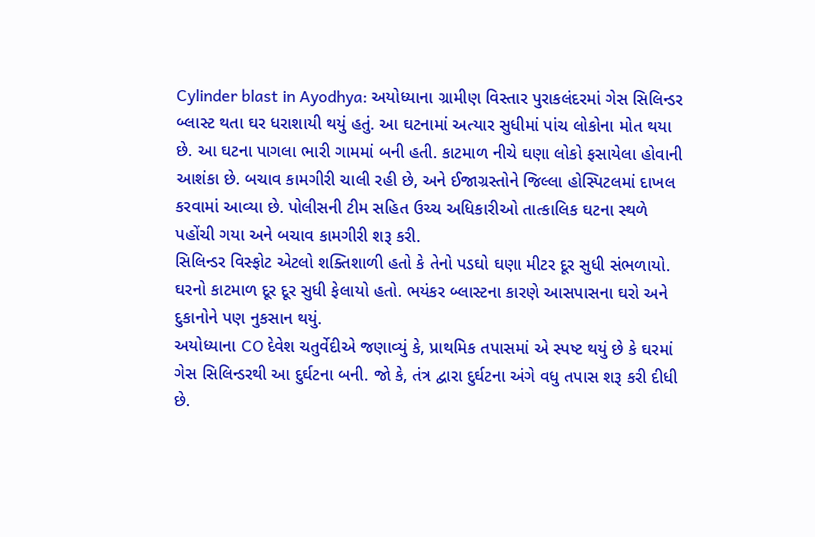Cylinder blast in Ayodhya: અયોધ્યાના ગ્રામીણ વિસ્તાર પુરાકલંદરમાં ગેસ સિલિન્ડર બ્લાસ્ટ થતા ઘર ધરાશાયી થયું હતું. આ ઘટનામાં અત્યાર સુધીમાં પાંચ લોકોના મોત થયા છે. આ ઘટના પાગલા ભારી ગામમાં બની હતી. કાટમાળ નીચે ઘણા લોકો ફસાયેલા હોવાની આશંકા છે. બચાવ કામગીરી ચાલી રહી છે, અને ઈજાગ્રસ્તોને જિલ્લા હોસ્પિટલમાં દાખલ કરવામાં આવ્યા છે. પોલીસની ટીમ સહિત ઉચ્ચ અધિકારીઓ તાત્કાલિક ઘટના સ્થળે પહોંચી ગયા અને બચાવ કામગીરી શરૂ કરી.
સિલિન્ડર વિસ્ફોટ એટલો શક્તિશાળી હતો કે તેનો પડઘો ઘણા મીટર દૂર સુધી સંભળાયો. ઘરનો કાટમાળ દૂર દૂર સુધી ફેલાયો હતો. ભયંકર બ્લાસ્ટના કારણે આસપાસના ઘરો અને દુકાનોને પણ નુકસાન થયું.
અયોધ્યાના CO દેવેશ ચતુર્વેદીએ જણાવ્યું કે, પ્રાથમિક તપાસમાં એ સ્પષ્ટ થયું છે કે ઘરમાં ગેસ સિલિન્ડરથી આ દુર્ઘટના બની. જો કે, તંત્ર દ્વારા દુર્ઘટના અંગે વધુ તપાસ શરૂ કરી દીધી છે.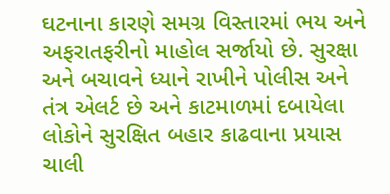ઘટનાના કારણે સમગ્ર વિસ્તારમાં ભય અને અફરાતફરીનો માહોલ સર્જાયો છે. સુરક્ષા અને બચાવને ધ્યાને રાખીને પોલીસ અને તંત્ર એલર્ટ છે અને કાટમાળમાં દબાયેલા લોકોને સુરક્ષિત બહાર કાઢવાના પ્રયાસ ચાલી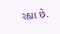રહ્યા છે.